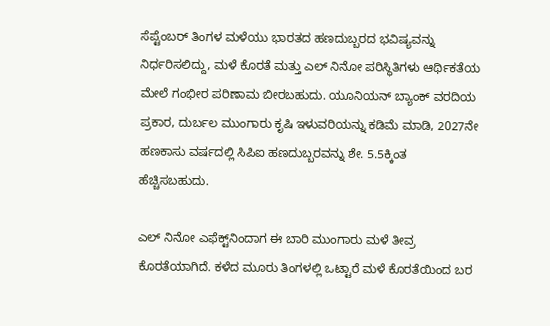ಸೆಪ್ಟೆಂಬರ್ ತಿಂಗಳ ಮಳೆಯು ಭಾರತದ ಹಣದುಬ್ಬರದ ಭವಿಷ್ಯವನ್ನು ನಿರ್ಧರಿಸಲಿದ್ದು, ಮಳೆ ಕೊರತೆ ಮತ್ತು ಎಲ್ ನಿನೋ ಪರಿಸ್ಥಿತಿಗಳು ಆರ್ಥಿಕತೆಯ ಮೇಲೆ ಗಂಭೀರ ಪರಿಣಾಮ ಬೀರಬಹುದು. ಯೂನಿಯನ್ ಬ್ಯಾಂಕ್ ವರದಿಯ ಪ್ರಕಾರ, ದುರ್ಬಲ ಮುಂಗಾರು ಕೃಷಿ ಇಳುವರಿಯನ್ನು ಕಡಿಮೆ ಮಾಡಿ, 2027ನೇ ಹಣಕಾಸು ವರ್ಷದಲ್ಲಿ ಸಿಪಿಐ ಹಣದುಬ್ಬರವನ್ನು ಶೇ. 5.5ಕ್ಕಿಂತ ಹೆಚ್ಚಿಸಬಹುದು.

ಎಲ್‌ ನಿನೋ ಎಫೆಕ್ಟ್‌ನಿಂದಾಗ ಈ ಬಾರಿ ಮುಂಗಾರು ಮಳೆ ತೀವ್ರ ಕೊರತೆಯಾಗಿದೆ. ಕಳೆದ ಮೂರು ತಿಂಗಳಲ್ಲಿ ಒಟ್ಟಾರೆ ಮಳೆ ಕೊರತೆಯಿಂದ ಬರ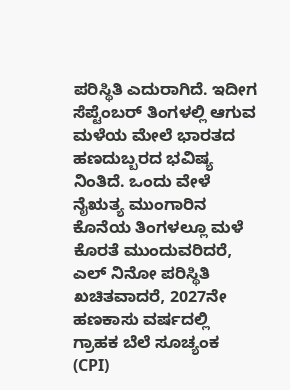ಪರಿಸ್ಥಿತಿ ಎದುರಾಗಿದೆ. ಇದೀಗ ಸೆಪ್ಟೆಂಬರ್ ತಿಂಗಳಲ್ಲಿ ಆಗುವ ಮಳೆಯ ಮೇಲೆ ಭಾರತದ ಹಣದುಬ್ಬರದ ಭವಿಷ್ಯ ನಿಂತಿದೆ. ಒಂದು ವೇಳೆ ನೈಋತ್ಯ ಮುಂಗಾರಿನ ಕೊನೆಯ ತಿಂಗಳಲ್ಲೂ ಮಳೆ ಕೊರತೆ ಮುಂದುವರಿದರೆ, ಎಲ್ ನಿನೋ ಪರಿಸ್ಥಿತಿ ಖಚಿತವಾದರೆ, 2027ನೇ ಹಣಕಾಸು ವರ್ಷದಲ್ಲಿ ಗ್ರಾಹಕ ಬೆಲೆ ಸೂಚ್ಯಂಕ (CPI)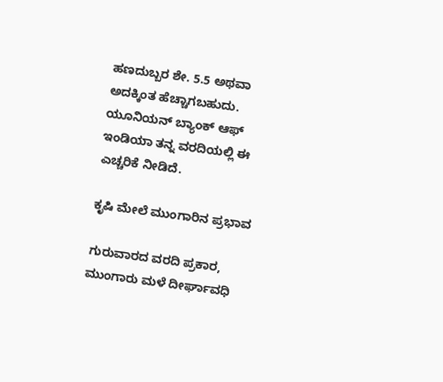ಹಣದುಬ್ಬರ ಶೇ. 5.5 ಅಥವಾ ಅದಕ್ಕಿಂತ ಹೆಚ್ಚಾಗಬಹುದು. ಯೂನಿಯನ್ ಬ್ಯಾಂಕ್ ಆಫ್ ಇಂಡಿಯಾ ತನ್ನ ವರದಿಯಲ್ಲಿ ಈ ಎಚ್ಚರಿಕೆ ನೀಡಿದೆ.

ಕೃಷಿ ಮೇಲೆ ಮುಂಗಾರಿನ ಪ್ರಭಾವ

ಗುರುವಾರದ ವರದಿ ಪ್ರಕಾರ, ಮುಂಗಾರು ಮಳೆ ದೀರ್ಘಾವಧಿ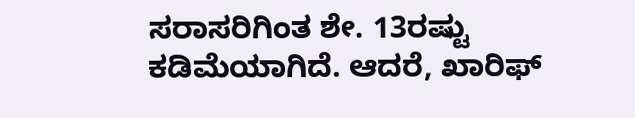ಸರಾಸರಿಗಿಂತ ಶೇ. 13ರಷ್ಟು ಕಡಿಮೆಯಾಗಿದೆ. ಆದರೆ, ಖಾರಿಫ್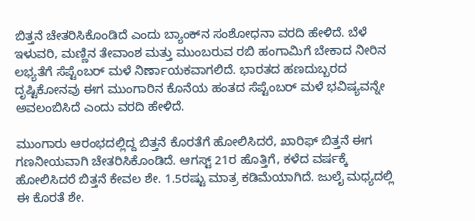ಬಿತ್ತನೆ ಚೇತರಿಸಿಕೊಂಡಿದೆ ಎಂದು ಬ್ಯಾಂಕ್‌ನ ಸಂಶೋಧನಾ ವರದಿ ಹೇಳಿದೆ. ಬೆಳೆ ಇಳುವರಿ, ಮಣ್ಣಿನ ತೇವಾಂಶ ಮತ್ತು ಮುಂಬರುವ ರಬಿ ಹಂಗಾಮಿಗೆ ಬೇಕಾದ ನೀರಿನ ಲಭ್ಯತೆಗೆ ಸೆಪ್ಟೆಂಬರ್ ಮಳೆ ನಿರ್ಣಾಯಕವಾಗಲಿದೆ. ಭಾರತದ ಹಣದುಬ್ಬರದ ದೃಷ್ಟಿಕೋನವು ಈಗ ಮುಂಗಾರಿನ ಕೊನೆಯ ಹಂತದ ಸೆಪ್ಟೆಂಬರ್ ಮಳೆ ಭವಿಷ್ಯವನ್ನೇ ಅವಲಂಬಿಸಿದೆ ಎಂದು ವರದಿ ಹೇಳಿದೆ.

ಮುಂಗಾರು ಆರಂಭದಲ್ಲಿದ್ದ ಬಿತ್ತನೆ ಕೊರತೆಗೆ ಹೋಲಿಸಿದರೆ, ಖಾರಿಫ್ ಬಿತ್ತನೆ ಈಗ ಗಣನೀಯವಾಗಿ ಚೇತರಿಸಿಕೊಂಡಿದೆ. ಆಗಸ್ಟ್ 21ರ ಹೊತ್ತಿಗೆ, ಕಳೆದ ವರ್ಷಕ್ಕೆ ಹೋಲಿಸಿದರೆ ಬಿತ್ತನೆ ಕೇವಲ ಶೇ. 1.5ರಷ್ಟು ಮಾತ್ರ ಕಡಿಮೆಯಾಗಿದೆ. ಜುಲೈ ಮಧ್ಯದಲ್ಲಿ ಈ ಕೊರತೆ ಶೇ.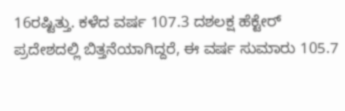16ರಷ್ಟಿತ್ತು. ಕಳೆದ ವರ್ಷ 107.3 ದಶಲಕ್ಷ ಹೆಕ್ಟೇರ್‌ ಪ್ರದೇಶದಲ್ಲಿ ಬಿತ್ತನೆಯಾಗಿದ್ದರೆ, ಈ ವರ್ಷ ಸುಮಾರು 105.7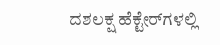ದಶಲಕ್ಷ ಹೆಕ್ಟೇರ್‌ಗಳಲ್ಲಿ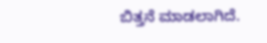ಬಿತ್ತನೆ ಮಾಡಲಾಗಿದೆ.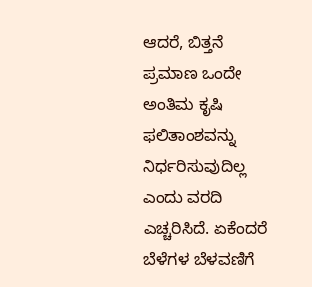ಆದರೆ, ಬಿತ್ತನೆ ಪ್ರಮಾಣ ಒಂದೇ ಅಂತಿಮ ಕೃಷಿ ಫಲಿತಾಂಶವನ್ನು ನಿರ್ಧರಿಸುವುದಿಲ್ಲ ಎಂದು ವರದಿ ಎಚ್ಚರಿಸಿದೆ. ಏಕೆಂದರೆ ಬೆಳೆಗಳ ಬೆಳವಣಿಗೆ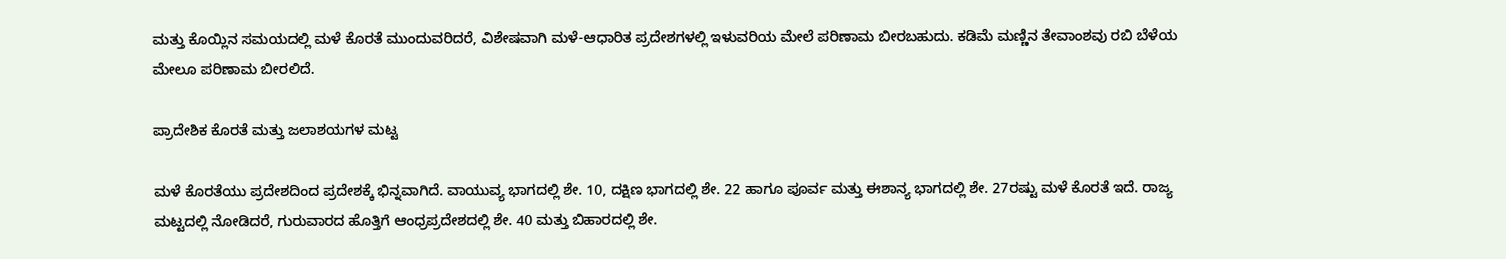ಮತ್ತು ಕೊಯ್ಲಿನ ಸಮಯದಲ್ಲಿ ಮಳೆ ಕೊರತೆ ಮುಂದುವರಿದರೆ, ವಿಶೇಷವಾಗಿ ಮಳೆ-ಆಧಾರಿತ ಪ್ರದೇಶಗಳಲ್ಲಿ ಇಳುವರಿಯ ಮೇಲೆ ಪರಿಣಾಮ ಬೀರಬಹುದು. ಕಡಿಮೆ ಮಣ್ಣಿನ ತೇವಾಂಶವು ರಬಿ ಬೆಳೆಯ ಮೇಲೂ ಪರಿಣಾಮ ಬೀರಲಿದೆ.

ಪ್ರಾದೇಶಿಕ ಕೊರತೆ ಮತ್ತು ಜಲಾಶಯಗಳ ಮಟ್ಟ

ಮಳೆ ಕೊರತೆಯು ಪ್ರದೇಶದಿಂದ ಪ್ರದೇಶಕ್ಕೆ ಭಿನ್ನವಾಗಿದೆ. ವಾಯುವ್ಯ ಭಾಗದಲ್ಲಿ ಶೇ. 10, ದಕ್ಷಿಣ ಭಾಗದಲ್ಲಿ ಶೇ. 22 ಹಾಗೂ ಪೂರ್ವ ಮತ್ತು ಈಶಾನ್ಯ ಭಾಗದಲ್ಲಿ ಶೇ. 27ರಷ್ಟು ಮಳೆ ಕೊರತೆ ಇದೆ. ರಾಜ್ಯ ಮಟ್ಟದಲ್ಲಿ ನೋಡಿದರೆ, ಗುರುವಾರದ ಹೊತ್ತಿಗೆ ಆಂಧ್ರಪ್ರದೇಶದಲ್ಲಿ ಶೇ. 40 ಮತ್ತು ಬಿಹಾರದಲ್ಲಿ ಶೇ.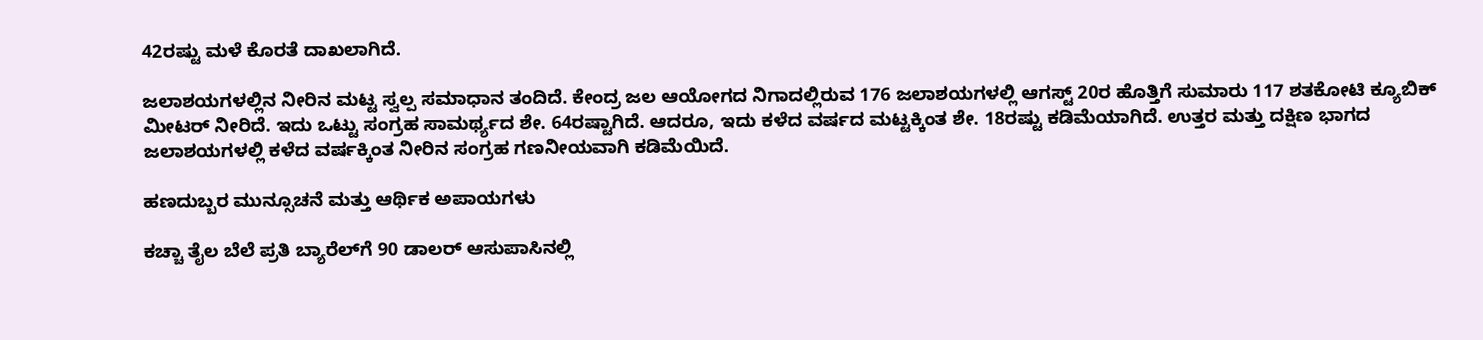42ರಷ್ಟು ಮಳೆ ಕೊರತೆ ದಾಖಲಾಗಿದೆ.

ಜಲಾಶಯಗಳಲ್ಲಿನ ನೀರಿನ ಮಟ್ಟ ಸ್ವಲ್ಪ ಸಮಾಧಾನ ತಂದಿದೆ. ಕೇಂದ್ರ ಜಲ ಆಯೋಗದ ನಿಗಾದಲ್ಲಿರುವ 176 ಜಲಾಶಯಗಳಲ್ಲಿ ಆಗಸ್ಟ್ 20ರ ಹೊತ್ತಿಗೆ ಸುಮಾರು 117 ಶತಕೋಟಿ ಕ್ಯೂಬಿಕ್ ಮೀಟರ್ ನೀರಿದೆ. ಇದು ಒಟ್ಟು ಸಂಗ್ರಹ ಸಾಮರ್ಥ್ಯದ ಶೇ. 64ರಷ್ಟಾಗಿದೆ. ಆದರೂ, ಇದು ಕಳೆದ ವರ್ಷದ ಮಟ್ಟಕ್ಕಿಂತ ಶೇ. 18ರಷ್ಟು ಕಡಿಮೆಯಾಗಿದೆ. ಉತ್ತರ ಮತ್ತು ದಕ್ಷಿಣ ಭಾಗದ ಜಲಾಶಯಗಳಲ್ಲಿ ಕಳೆದ ವರ್ಷಕ್ಕಿಂತ ನೀರಿನ ಸಂಗ್ರಹ ಗಣನೀಯವಾಗಿ ಕಡಿಮೆಯಿದೆ.

ಹಣದುಬ್ಬರ ಮುನ್ಸೂಚನೆ ಮತ್ತು ಆರ್ಥಿಕ ಅಪಾಯಗಳು

ಕಚ್ಚಾ ತೈಲ ಬೆಲೆ ಪ್ರತಿ ಬ್ಯಾರೆಲ್‌ಗೆ 90 ಡಾಲರ್ ಆಸುಪಾಸಿನಲ್ಲಿ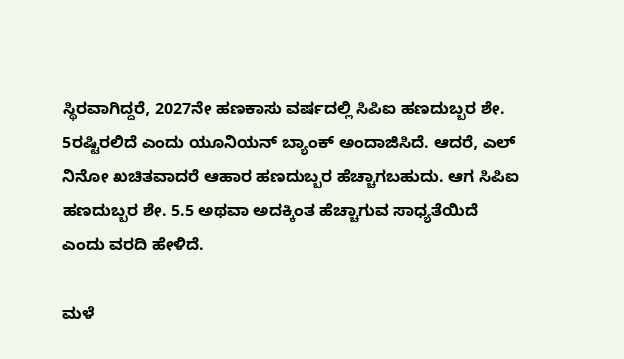ಸ್ಥಿರವಾಗಿದ್ದರೆ, 2027ನೇ ಹಣಕಾಸು ವರ್ಷದಲ್ಲಿ ಸಿಪಿಐ ಹಣದುಬ್ಬರ ಶೇ. 5ರಷ್ಟಿರಲಿದೆ ಎಂದು ಯೂನಿಯನ್ ಬ್ಯಾಂಕ್ ಅಂದಾಜಿಸಿದೆ. ಆದರೆ, ಎಲ್ ನಿನೋ ಖಚಿತವಾದರೆ ಆಹಾರ ಹಣದುಬ್ಬರ ಹೆಚ್ಚಾಗಬಹುದು. ಆಗ ಸಿಪಿಐ ಹಣದುಬ್ಬರ ಶೇ. 5.5 ಅಥವಾ ಅದಕ್ಕಿಂತ ಹೆಚ್ಚಾಗುವ ಸಾಧ್ಯತೆಯಿದೆ ಎಂದು ವರದಿ ಹೇಳಿದೆ.

ಮಳೆ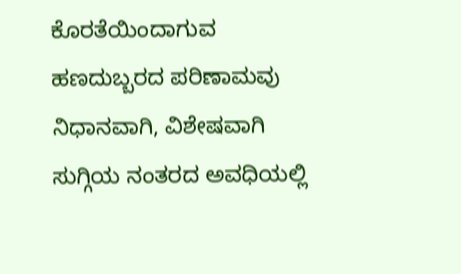ಕೊರತೆಯಿಂದಾಗುವ ಹಣದುಬ್ಬರದ ಪರಿಣಾಮವು ನಿಧಾನವಾಗಿ, ವಿಶೇಷವಾಗಿ ಸುಗ್ಗಿಯ ನಂತರದ ಅವಧಿಯಲ್ಲಿ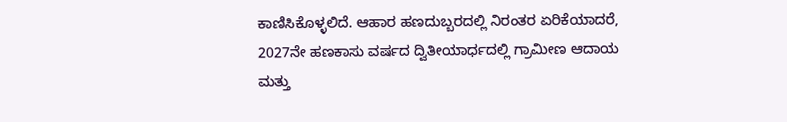ಕಾಣಿಸಿಕೊಳ್ಳಲಿದೆ. ಆಹಾರ ಹಣದುಬ್ಬರದಲ್ಲಿ ನಿರಂತರ ಏರಿಕೆಯಾದರೆ, 2027ನೇ ಹಣಕಾಸು ವರ್ಷದ ದ್ವಿತೀಯಾರ್ಧದಲ್ಲಿ ಗ್ರಾಮೀಣ ಆದಾಯ ಮತ್ತು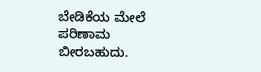ಬೇಡಿಕೆಯ ಮೇಲೆ ಪರಿಣಾಮ ಬೀರಬಹುದು.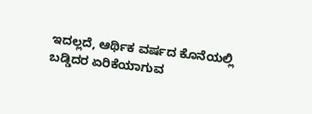ಇದಲ್ಲದೆ, ಆರ್ಥಿಕ ವರ್ಷದ ಕೊನೆಯಲ್ಲಿ ಬಡ್ಡಿದರ ಏರಿಕೆಯಾಗುವ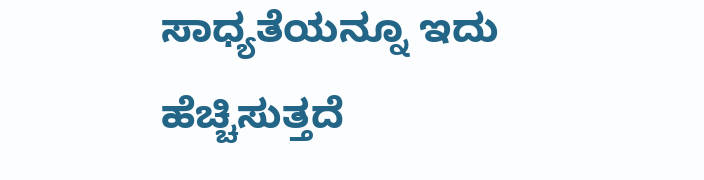ಸಾಧ್ಯತೆಯನ್ನೂ ಇದು ಹೆಚ್ಚಿಸುತ್ತದೆ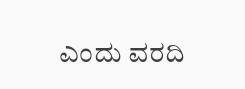ಎಂದು ವರದಿ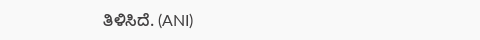ತಿಳಿಸಿದೆ. (ANI)